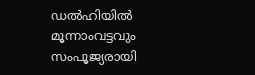ഡൽഹിയിൽ മൂന്നാംവട്ടവും സംപൂജ്യരായി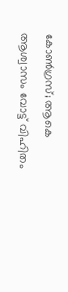കോൺഗ്രസ്; ആകെ ആശ്വാസം വോട്ട് വിഹിതം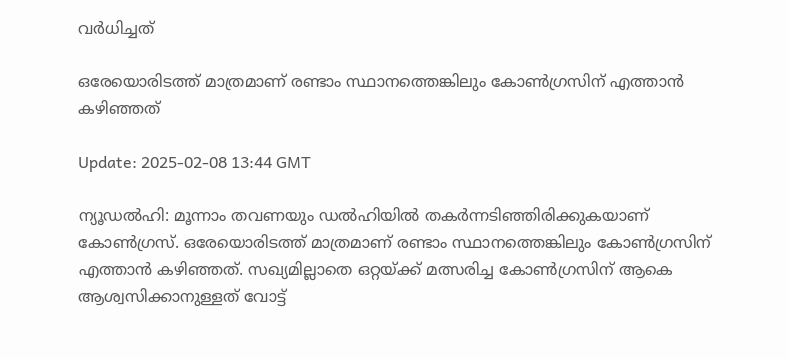വർധിച്ചത്

ഒരേയൊരിടത്ത് മാത്രമാണ് രണ്ടാം സ്ഥാനത്തെങ്കിലും കോൺഗ്രസിന് എത്താൻ കഴിഞ്ഞത്

Update: 2025-02-08 13:44 GMT

ന്യൂഡല്‍ഹി: മൂന്നാം തവണയും ഡൽഹിയിൽ തകർന്നടിഞ്ഞിരിക്കുകയാണ് കോൺഗ്രസ്. ഒരേയൊരിടത്ത് മാത്രമാണ് രണ്ടാം സ്ഥാനത്തെങ്കിലും കോൺഗ്രസിന് എത്താന്‍ കഴിഞ്ഞത്. സഖ്യമില്ലാതെ ഒറ്റയ്ക്ക് മത്സരിച്ച കോണ്‍ഗ്രസിന് ആകെ ആശ്വസിക്കാനുള്ളത് വോട്ട്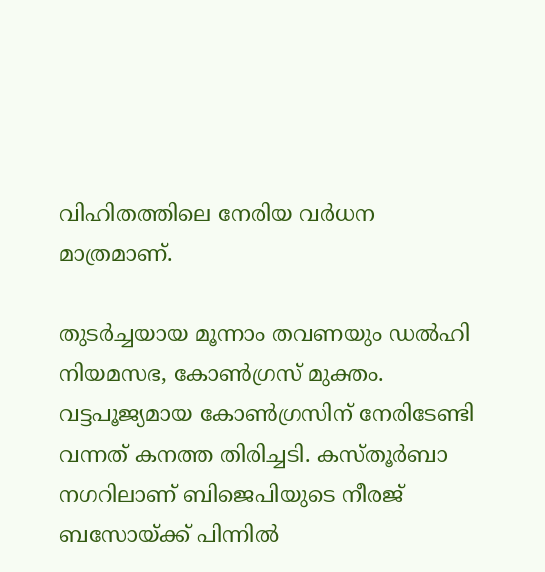വിഹിതത്തിലെ നേരിയ വര്‍ധന മാത്രമാണ്.

തുടര്‍ച്ചയായ മൂന്നാം തവണയും ഡല്‍ഹി നിയമസഭ, കോണ്‍ഗ്രസ് മുക്തം. വട്ടപൂജ്യമായ കോണ്‍ഗ്രസിന് നേരിടേണ്ടി വന്നത് കനത്ത തിരിച്ചടി. കസ്തൂര്‍ബാ നഗറിലാണ് ബിജെപിയുടെ നീരജ് ബസോയ്ക്ക് പിന്നില്‍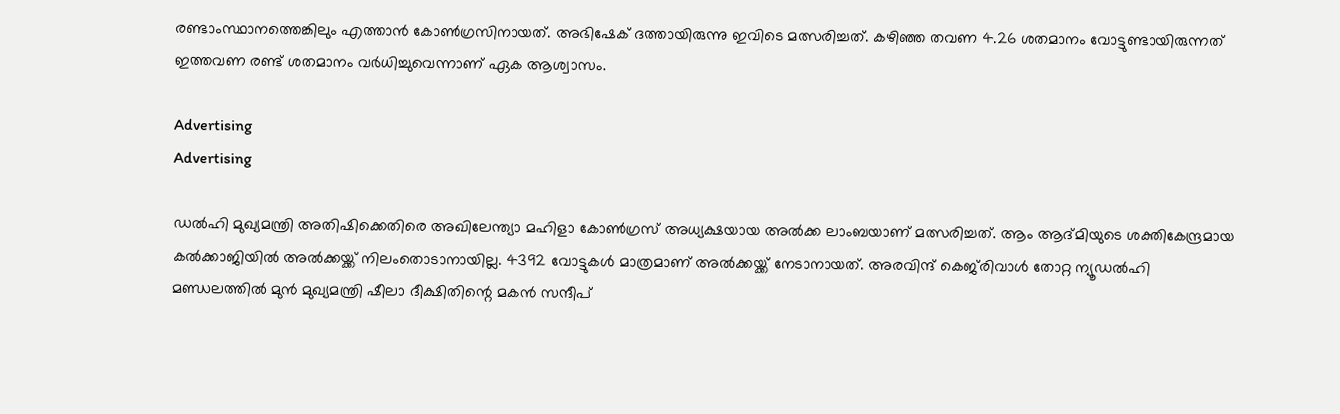രണ്ടാംസ്ഥാനത്തെങ്കിലും എത്താന്‍ കോണ്‍ഗ്രസിനായത്. അഭിഷേക് ദത്തായിരുന്നു ഇവിടെ മത്സരിച്ചത്. കഴിഞ്ഞ തവണ 4.26 ശതമാനം വോട്ടുണ്ടായിരുന്നത് ഇത്തവണ രണ്ട് ശതമാനം വര്‍ധിച്ചുവെന്നാണ് ഏക ആശ്വാസം.

Advertising
Advertising

ഡല്‍ഹി മുഖ്യമന്ത്രി അതിഷിക്കെതിരെ അഖിലേന്ത്യാ മഹിളാ കോണ്‍ഗ്രസ് അധ്യക്ഷയായ അല്‍ക്ക ലാംബയാണ് മത്സരിച്ചത്. ആം ആദ്മിയുടെ ശക്തികേന്ദ്രമായ കല്‍ക്കാജിയിൽ അൽക്കയ്ക്ക് നിലംതൊടാനായില്ല. 4392 വോട്ടുകൾ മാത്രമാണ് അൽക്കയ്ക്ക് നേടാനായത്. അരവിന്ദ് കെജ്‌രിവാൾ തോറ്റ ന്യൂഡൽഹി മണ്ഡലത്തിൽ മുന്‍ മുഖ്യമന്ത്രി ഷീലാ ദീക്ഷിതിന്റെ മകൻ സന്ദീപ്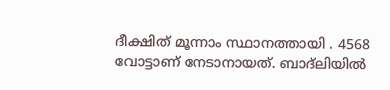ദീക്ഷിത് മൂന്നാം സ്ഥാനത്തായി . 4568 വോട്ടാണ് നേടാനായത്. ബാദ്‌‌ലിയിൽ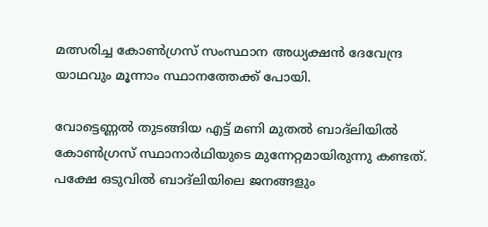മത്സരിച്ച കോൺഗ്രസ്‌ സംസ്ഥാന അധ്യക്ഷൻ ദേവേന്ദ്ര യാഥവും മൂന്നാം സ്ഥാനത്തേക്ക് പോയി.

വോട്ടെണ്ണൽ തുടങ്ങിയ എട്ട് മണി മുതൽ ബാദ്‌‌ലിയിൽ കോൺഗ്രസ് സ്ഥാനാർഥിയുടെ മുന്നേറ്റമായിരുന്നു കണ്ടത്. പക്ഷേ ഒടുവില്‍ ബാദ്‌‌ലിയിലെ ജനങ്ങളും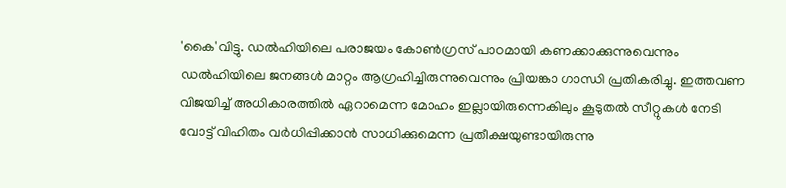'കൈ'വിട്ടു. ഡൽഹിയിലെ പരാജയം കോൺഗ്രസ് പാഠമായി കണക്കാക്കുന്നുവെന്നും ഡൽഹിയിലെ ജനങ്ങൾ മാറ്റം ആഗ്രഹിച്ചിരുന്നുവെന്നും പ്രിയങ്കാ ഗാന്ധി പ്രതികരിച്ചു. ഇത്തവണ വിജയിച്ച് അധികാരത്തിൽ ഏറാമെന്ന മോഹം ഇല്ലായിരുന്നെകിലും കൂടുതൽ സീറ്റുകൾ നേടി വോട്ട് വിഹിതം വർധിപ്പിക്കാൻ സാധിക്കുമെന്ന പ്രതീക്ഷയുണ്ടായിരുന്നു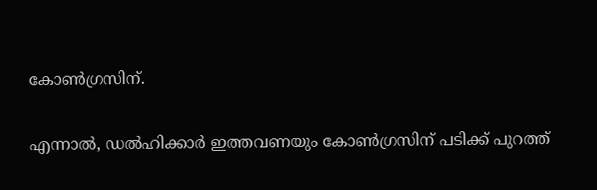കോൺഗ്രസിന്.

എന്നാൽ, ഡൽഹിക്കാർ ഇത്തവണയും കോൺഗ്രസിന് പടിക്ക് പുറത്ത്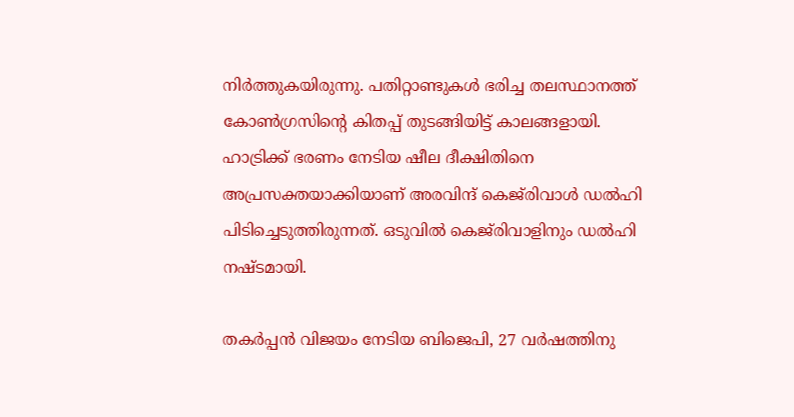നിർത്തുകയിരുന്നു. പതിറ്റാണ്ടുകൾ ഭരിച്ച തലസ്ഥാനത്ത് കോൺഗ്രസിന്‍റെ കിതപ്പ് തുടങ്ങിയിട്ട് കാലങ്ങളായി. ഹാട്രിക്ക് ഭരണം നേടിയ ഷീല ദീക്ഷിതിനെ അപ്രസക്തയാക്കിയാണ് അരവിന്ദ് കെജ്‌രിവാൾ ഡല്‍ഹി പിടിച്ചെടുത്തിരുന്നത്. ഒടുവിൽ കെജ്‌രിവാളിനും ഡൽഹി നഷ്ടമായി.

തകർപ്പൻ വിജയം നേടിയ ബിജെപി, 27 വർഷത്തിനു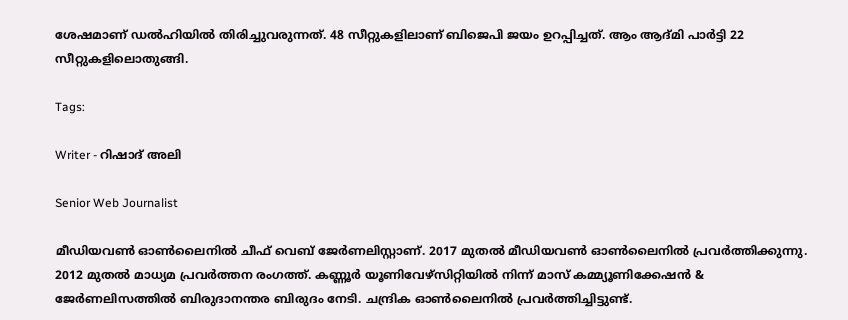ശേഷമാണ് ഡൽഹിയിൽ തിരിച്ചുവരുന്നത്. 48 സീറ്റുകളിലാണ് ബിജെപി ജയം ഉറപ്പിച്ചത്. ആം ആദ്മി പാര്‍ട്ടി 22 സീറ്റുകളിലൊതുങ്ങി.

Tags:

Writer - റിഷാദ് അലി

Senior Web Journalist

മീഡിയവൺ ഓൺലൈനിൽ ചീഫ് വെബ് ജേർണലിസ്റ്റാണ്. 2017 മുതൽ മീഡിയവൺ ഓൺലൈനിൽ പ്രവർത്തിക്കുന്നു. 2012 മുതൽ മാധ്യമ പ്രവർത്തന രംഗത്ത്. കണ്ണൂര്‍ യൂണിവേഴ്‌സിറ്റിയിൽ നിന്ന് മാസ് കമ്മ്യൂണിക്കേഷന്‍ & ജേര്‍ണലിസത്തില്‍ ബിരുദാനന്തര ബിരുദം നേടി. ചന്ദ്രിക ഓണ്‍ലൈനില്‍ പ്രവര്‍ത്തിച്ചിട്ടുണ്ട്.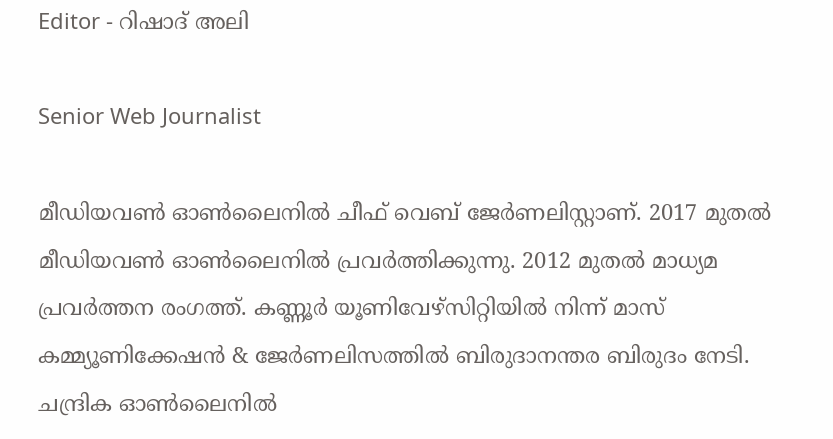Editor - റിഷാദ് അലി

Senior Web Journalist

മീഡിയവൺ ഓൺലൈനിൽ ചീഫ് വെബ് ജേർണലിസ്റ്റാണ്. 2017 മുതൽ മീഡിയവൺ ഓൺലൈനിൽ പ്രവർത്തിക്കുന്നു. 2012 മുതൽ മാധ്യമ പ്രവർത്തന രംഗത്ത്. കണ്ണൂര്‍ യൂണിവേഴ്‌സിറ്റിയിൽ നിന്ന് മാസ് കമ്മ്യൂണിക്കേഷന്‍ & ജേര്‍ണലിസത്തില്‍ ബിരുദാനന്തര ബിരുദം നേടി. ചന്ദ്രിക ഓണ്‍ലൈനില്‍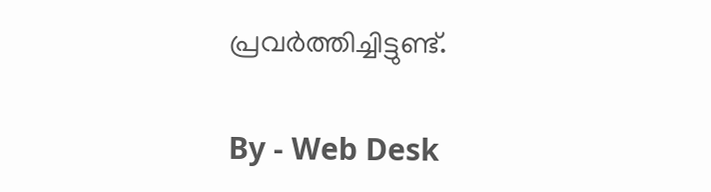പ്രവര്‍ത്തിച്ചിട്ടുണ്ട്.

By - Web Desk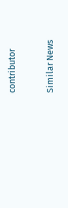contributor

Similar News